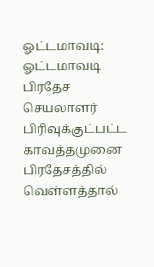ஓட்டமாவடி: ஓட்டமாவடி பிரதேச செயலாளர் பிரிவுக்குட்பட்ட காவத்தமுனை பிரதேசத்தில் வெள்ளத்தால்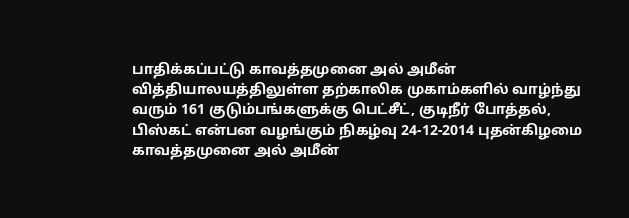பாதிக்கப்பட்டு காவத்தமுனை அல் அமீன் வித்தியாலயத்திலுள்ள தற்காலிக முகாம்களில் வாழ்ந்து வரும் 161 குடும்பங்களுக்கு பெட்சீட், குடிநீர் போத்தல், பிஸ்கட் என்பன வழங்கும் நிகழ்வு 24-12-2014 புதன்கிழமை காவத்தமுனை அல் அமீன்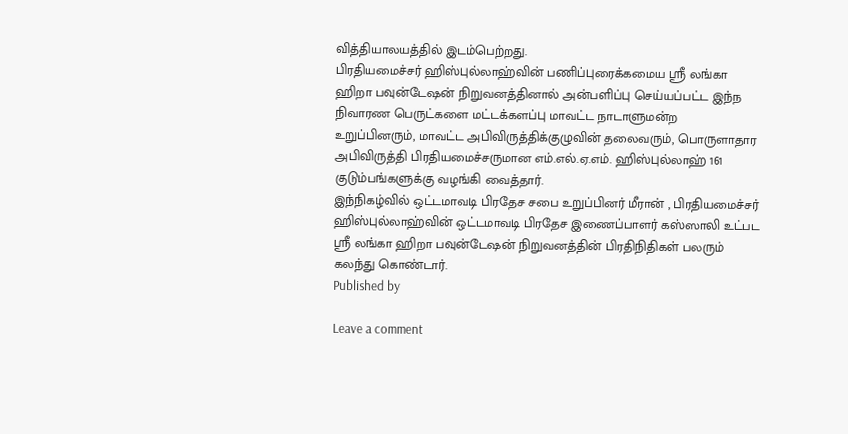வித்தியாலயத்தில் இடம்பெற்றது.
பிரதியமைச்சர் ஹிஸ்புல்லாஹ்வின் பணிப்புரைக்கமைய ஸ்ரீ லங்கா ஹிறா பவுன்டேஷன் நிறுவனத்தினால் அன்பளிப்பு செய்யப்பட்ட இந்ந நிவாரண பெருட்களை மட்டக்களப்பு மாவட்ட நாடாளுமன்ற உறுப்பினரும், மாவட்ட அபிவிருத்திக்குழுவின் தலைவரும், பொருளாதார அபிவிருத்தி பிரதியமைச்சருமான எம்.எல்.ஏ.எம். ஹிஸ்புல்லாஹ் 161 குடும்பங்களுக்கு வழங்கி வைத்தார்.
இந்நிகழ்வில் ஒட்டமாவடி பிரதேச சபை உறுப்பினர் மீரான் , பிரதியமைச்சர் ஹிஸ்புல்லாஹ்வின் ஒட்டமாவடி பிரதேச இணைப்பாளர் கஸ்ஸாலி உட்பட ஸ்ரீ லங்கா ஹிறா பவுன்டேஷன் நிறுவனத்தின் பிரதிநிதிகள் பலரும் கலந்து கொண்டார்.
Published by

Leave a comment